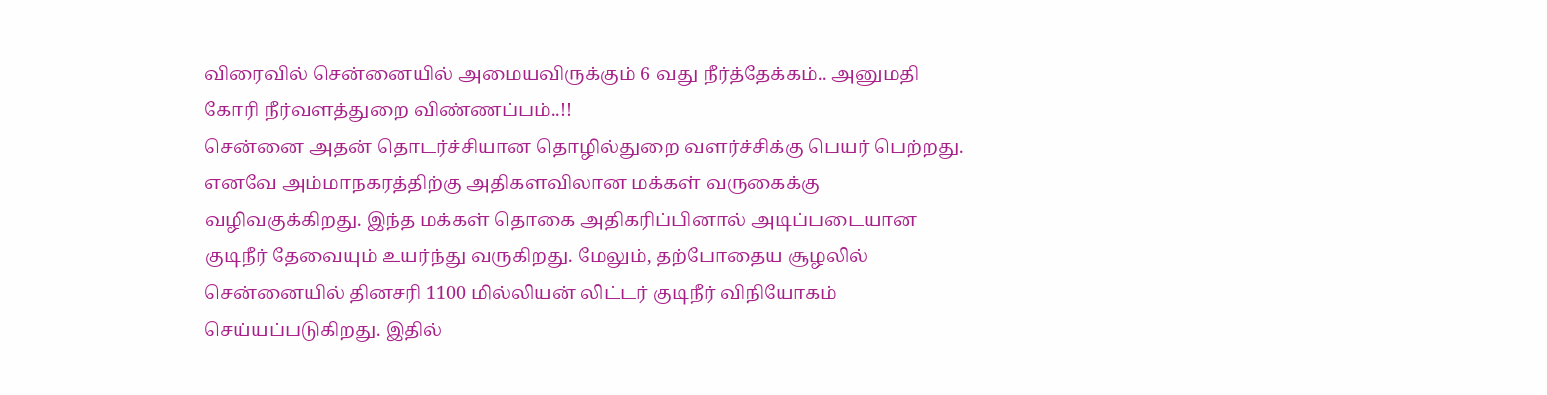விரைவில் சென்னையில் அமையவிருக்கும் 6 வது நீர்த்தேக்கம்.. அனுமதி கோரி நீர்வளத்துறை விண்ணப்பம்..!!
சென்னை அதன் தொடர்ச்சியான தொழில்துறை வளர்ச்சிக்கு பெயர் பெற்றது. எனவே அம்மாநகரத்திற்கு அதிகளவிலான மக்கள் வருகைக்கு வழிவகுக்கிறது. இந்த மக்கள் தொகை அதிகரிப்பினால் அடிப்படையான குடிநீர் தேவையும் உயர்ந்து வருகிறது. மேலும், தற்போதைய சூழலில் சென்னையில் தினசரி 1100 மில்லியன் லிட்டர் குடிநீர் விநியோகம் செய்யப்படுகிறது. இதில்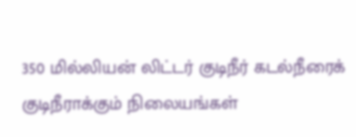350 மில்லியன் லிட்டர் குடிநீர் கடல்நீரைக் குடிநீராக்கும் நிலையங்கள்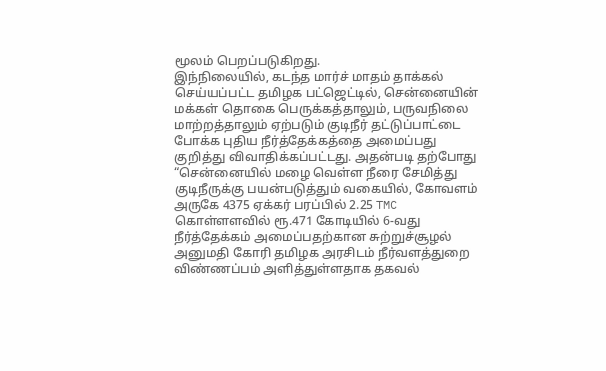மூலம் பெறப்படுகிறது.
இந்நிலையில், கடந்த மார்ச் மாதம் தாக்கல் செய்யப்பட்ட தமிழக பட்ஜெட்டில், சென்னையின் மக்கள் தொகை பெருக்கத்தாலும், பருவநிலை மாற்றத்தாலும் ஏற்படும் குடிநீர் தட்டுப்பாட்டை போக்க புதிய நீர்த்தேக்கத்தை அமைப்பது குறித்து விவாதிக்கப்பட்டது. அதன்படி தற்போது “சென்னையில் மழை வெள்ள நீரை சேமித்து குடிநீருக்கு பயன்படுத்தும் வகையில், கோவளம் அருகே 4375 ஏக்கர் பரப்பில் 2.25 TMC கொள்ளளவில் ரூ.471 கோடியில் 6-வது நீர்த்தேக்கம் அமைப்பதற்கான சுற்றுச்சூழல் அனுமதி கோரி தமிழக அரசிடம் நீர்வளத்துறை விண்ணப்பம் அளித்துள்ளதாக தகவல்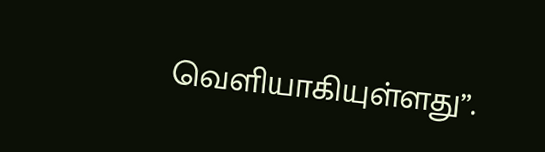வெளியாகியுள்ளது”.